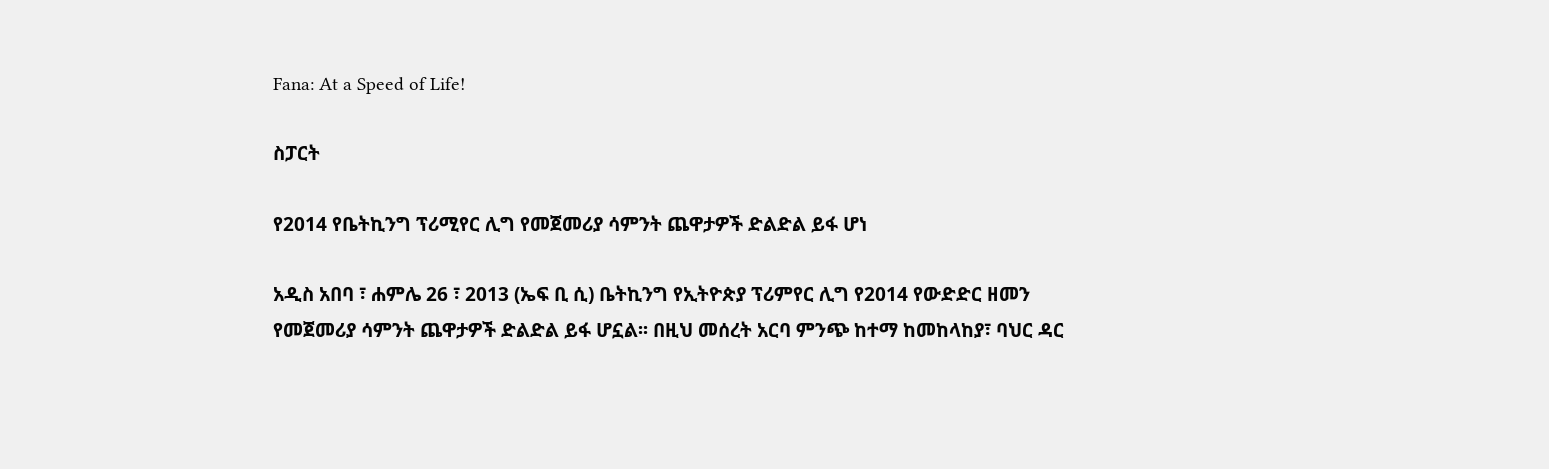Fana: At a Speed of Life!

ስፓርት

የ2014 የቤትኪንግ ፕሪሚየር ሊግ የመጀመሪያ ሳምንት ጨዋታዎች ድልድል ይፋ ሆነ

አዲስ አበባ ፣ ሐምሌ 26 ፣ 2013 (ኤፍ ቢ ሲ) ቤትኪንግ የኢትዮጵያ ፕሪምየር ሊግ የ2014 የውድድር ዘመን የመጀመሪያ ሳምንት ጨዋታዎች ድልድል ይፋ ሆኗል፡፡ በዚህ መሰረት አርባ ምንጭ ከተማ ከመከላከያ፣ ባህር ዳር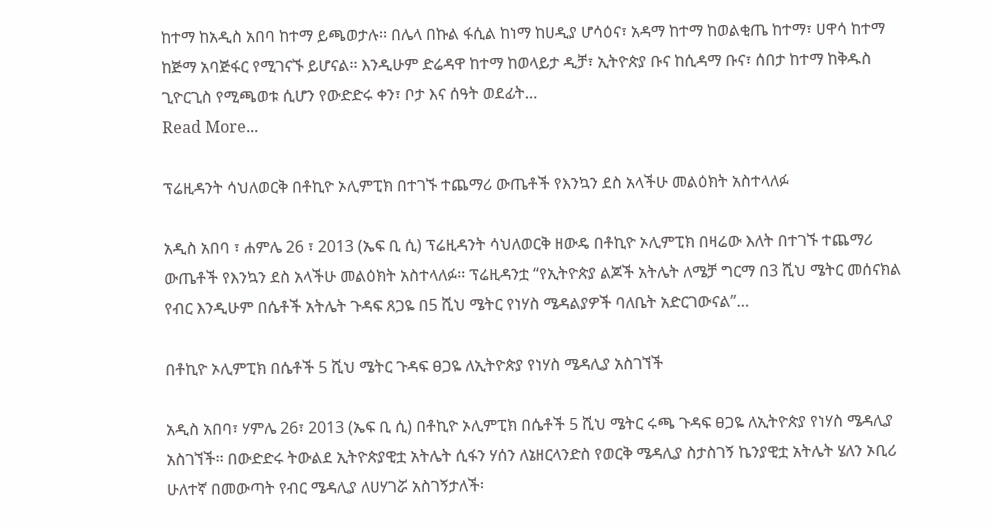ከተማ ከአዲስ አበባ ከተማ ይጫወታሉ፡፡ በሌላ በኩል ፋሲል ከነማ ከሀዲያ ሆሳዕና፣ አዳማ ከተማ ከወልቂጤ ከተማ፣ ሀዋሳ ከተማ ከጅማ አባጅፋር የሚገናኙ ይሆናል፡፡ እንዲሁም ድሬዳዋ ከተማ ከወላይታ ዲቻ፣ ኢትዮጵያ ቡና ከሲዳማ ቡና፣ ሰበታ ከተማ ከቅዱስ ጊዮርጊስ የሚጫወቱ ሲሆን የውድድሩ ቀን፣ ቦታ እና ሰዓት ወደፊት…
Read More...

ፕሬዚዳንት ሳህለወርቅ በቶኪዮ ኦሊምፒክ በተገኙ ተጨማሪ ውጤቶች የእንኳን ደስ አላችሁ መልዕክት አስተላለፉ

አዲስ አበባ ፣ ሐምሌ 26 ፣ 2013 (ኤፍ ቢ ሲ) ፕሬዚዳንት ሳህለወርቅ ዘውዴ በቶኪዮ ኦሊምፒክ በዛሬው እለት በተገኙ ተጨማሪ ውጤቶች የእንኳን ደስ አላችሁ መልዕክት አስተላለፉ፡፡ ፕሬዚዳንቷ “የኢትዮጵያ ልጆች አትሌት ለሜቻ ግርማ በ3 ሺህ ሜትር መሰናክል የብር እንዲሁም በሴቶች አትሌት ጉዳፍ ጸጋዬ በ5 ሺህ ሜትር የነሃስ ሜዳልያዎች ባለቤት አድርገውናል”…

በቶኪዮ ኦሊምፒክ በሴቶች 5 ሺህ ሜትር ጉዳፍ ፀጋዬ ለኢትዮጵያ የነሃስ ሜዳሊያ አስገኘች

አዲስ አበባ፣ ሃምሌ 26፣ 2013 (ኤፍ ቢ ሲ) በቶኪዮ ኦሊምፒክ በሴቶች 5 ሺህ ሜትር ሩጫ ጉዳፍ ፀጋዬ ለኢትዮጵያ የነሃስ ሜዳሊያ አስገኘች፡፡ በውድድሩ ትውልደ ኢትዮጵያዊቷ አትሌት ሲፋን ሃሰን ለኔዘርላንድስ የወርቅ ሜዳሊያ ስታስገኝ ኬንያዊቷ አትሌት ሄለን ኦቢሪ ሁለተኛ በመውጣት የብር ሜዳሊያ ለሀሃገሯ አስገኝታለች፡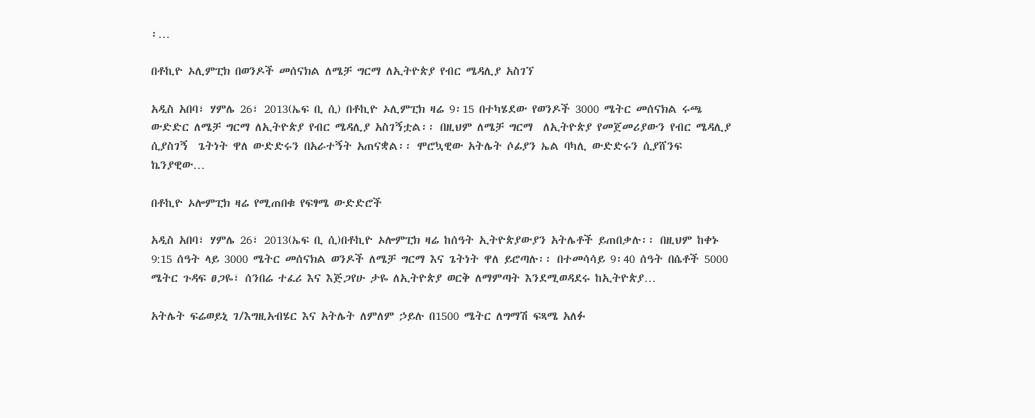፡…

በቶኪዮ ኦሊምፒክ በወንዶች መሰናክል ለሜቻ ግርማ ለኢትዮጵያ የብር ሜዳሊያ አስገኘ

አዲስ አበባ፣ ሃምሌ 26፣ 2013(ኤፍ ቢ ሲ) በቶኪዮ ኦሊምፒክ ዛሬ 9፡15 በተካሄደው የወንዶች 3000 ሜትር መሰናክል ሩጫ ውድድር ለሜቻ ግርማ ለኢትዮጵያ የብር ሜዳሊያ አስገኝቷል፡፡ በዚህም ለሜቻ ግርማ  ለኢትዮጵያ የመጀመሪያውን የብር ሜዳሊያ  ሲያስገኝ  ጌትነት ዋለ ውድድሩን በአራተኝት አጠናቋል፡፡ ሞሮኳዊው አትሌት ሶፊያን ኤል ባካሊ ውድድሩን ሲያሸንፍ ኬንያዊው…

በቶኪዮ ኦሎምፒክ ዛሬ የሚጠበቁ የፍፃሜ ውድድሮች

አዲስ አበባ፣ ሃምሌ 26፣ 2013(ኤፍ ቢ ሲ)በቶኪዮ ኦሎምፒክ ዛሬ ከሰዓት ኢትዮጵያውያን አትሌቶች ይጠበቃሉ፡፡ በዚህም ከቀኑ 9:15 ሰዓት ላይ 3000 ሜትር መሰናክል ወንዶች ለሜቻ ግርማ እና ጌትነት ዋለ ይሮጣሉ፡፡ በተመሳሳይ 9፡40 ሰዓት በሴቶች 5000 ሜትር ጉዳፍ ፀጋዬ፣ ሰንበሬ ተፈሪ እና እጅጋየሁ ታዬ ለኢትዮጵያ ወርቅ ለማምጣት እንደሚወዳደሩ ከኢትዮጵያ…

አትሌት ፍሬወይኒ ገ/እግዚአብሄር እና አትሌት ለምለም ኃይሉ በ1500 ሜትር ለግማሽ ፍጻሜ አለፉ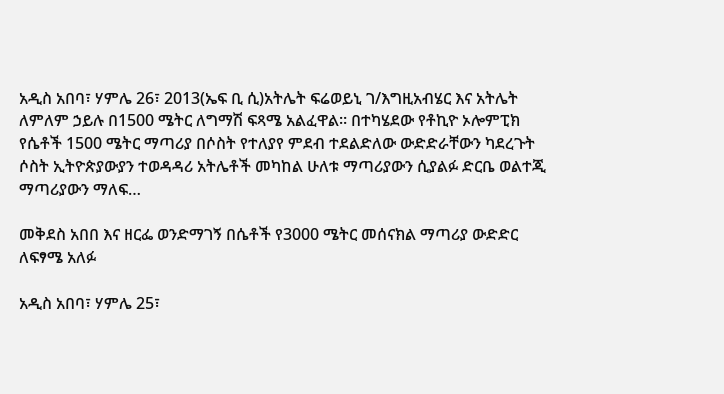አዲስ አበባ፣ ሃምሌ 26፣ 2013(ኤፍ ቢ ሲ)አትሌት ፍሬወይኒ ገ/እግዚአብሄር እና አትሌት ለምለም ኃይሉ በ1500 ሜትር ለግማሽ ፍጻሜ አልፈዋል። በተካሄደው የቶኪዮ ኦሎምፒክ የሴቶች 1500 ሜትር ማጣሪያ በሶስት የተለያየ ምደብ ተደልድለው ውድድራቸውን ካደረጉት ሶስት ኢትዮጵያውያን ተወዳዳሪ አትሌቶች መካከል ሁለቱ ማጣሪያውን ሲያልፉ ድርቤ ወልተጂ ማጣሪያውን ማለፍ…

መቅደስ አበበ እና ዘርፌ ወንድማገኝ በሴቶች የ3000 ሜትር መሰናክል ማጣሪያ ውድድር ለፍፃሜ አለፉ

አዲስ አበባ፣ ሃምሌ 25፣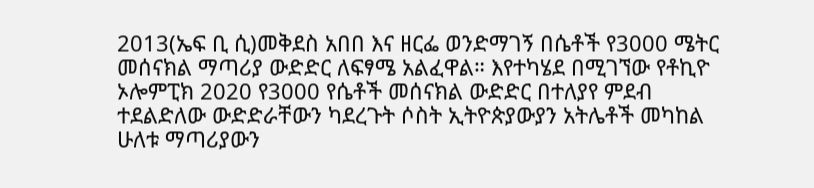2013(ኤፍ ቢ ሲ)መቅደስ አበበ እና ዘርፌ ወንድማገኝ በሴቶች የ3000 ሜትር መሰናክል ማጣሪያ ውድድር ለፍፃሜ አልፈዋል። እየተካሄደ በሚገኘው የቶኪዮ ኦሎምፒክ 2020 የ3000 የሴቶች መሰናክል ውድድር በተለያየ ምደብ ተደልድለው ውድድራቸውን ካደረጉት ሶስት ኢትዮጵያውያን አትሌቶች መካከል ሁለቱ ማጣሪያውን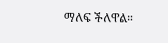ማለፍ ችለዋል።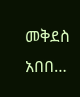መቅደስ አበበ…